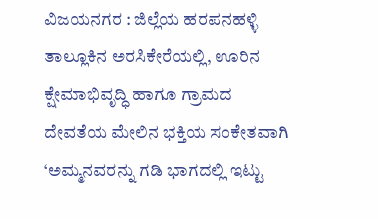ವಿಜಯನಗರ : ಜಿಲ್ಲೆಯ ಹರಪನಹಳ್ಳಿ ತಾಲ್ಲೂಕಿನ ಅರಸಿಕೇರೆಯಲ್ಲಿ, ಊರಿನ ಕ್ಷೇಮಾಭಿವೃದ್ಧಿ ಹಾಗೂ ಗ್ರಾಮದ ದೇವತೆಯ ಮೇಲಿನ ಭಕ್ತಿಯ ಸಂಕೇತವಾಗಿ ‘ಅಮ್ಮನವರನ್ನು ಗಡಿ ಭಾಗದಲ್ಲಿ ಇಟ್ಟು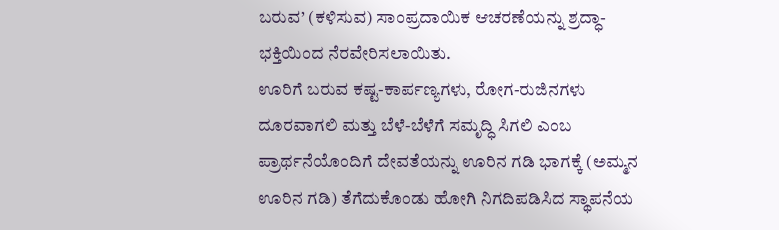ಬರುವ’ (ಕಳಿಸುವ) ಸಾಂಪ್ರದಾಯಿಕ ಆಚರಣೆಯನ್ನು ಶ್ರದ್ಧಾ-ಭಕ್ತಿಯಿಂದ ನೆರವೇರಿಸಲಾಯಿತು.
ಊರಿಗೆ ಬರುವ ಕಷ್ಟ-ಕಾರ್ಪಣ್ಯಗಳು, ರೋಗ-ರುಜಿನಗಳು ದೂರವಾಗಲಿ ಮತ್ತು ಬೆಳೆ-ಬೆಳೆಗೆ ಸಮೃದ್ಧಿ ಸಿಗಲಿ ಎಂಬ ಪ್ರಾರ್ಥನೆಯೊಂದಿಗೆ ದೇವತೆಯನ್ನು ಊರಿನ ಗಡಿ ಭಾಗಕ್ಕೆ (ಅಮ್ಮನ ಊರಿನ ಗಡಿ) ತೆಗೆದುಕೊಂಡು ಹೋಗಿ ನಿಗದಿಪಡಿಸಿದ ಸ್ಥಾಪನೆಯ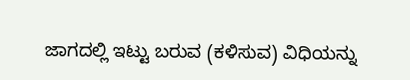ಜಾಗದಲ್ಲಿ ಇಟ್ಟು ಬರುವ (ಕಳಿಸುವ) ವಿಧಿಯನ್ನು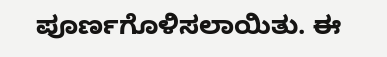ಪೂರ್ಣಗೊಳಿಸಲಾಯಿತು. ಈ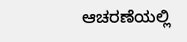ಆಚರಣೆಯಲ್ಲಿ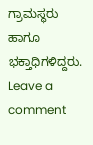ಗ್ರಾಮಸ್ಥರು ಹಾಗೂ ಭಕ್ತಾಧಿಗಳಿದ್ದರು.
Leave a comment